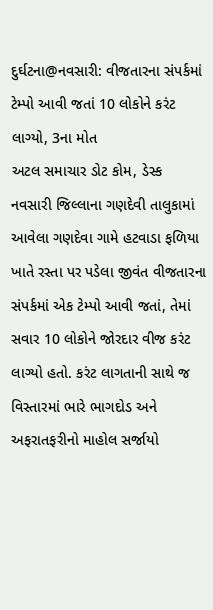દુર્ઘટના@નવસારી: વીજતારના સંપર્કમાં ટેમ્પો આવી જતાં 10 લોકોને કરંટ લાગ્યો, 3ના મોત
અટલ સમાચાર ડોટ કોમ, ડેસ્ક
નવસારી જિલ્લાના ગણદેવી તાલુકામાં આવેલા ગણદેવા ગામે હટવાડા ફળિયા ખાતે રસ્તા પર પડેલા જીવંત વીજતારના સંપર્કમાં એક ટેમ્પો આવી જતાં, તેમાં સવાર 10 લોકોને જોરદાર વીજ કરંટ લાગ્યો હતો. કરંટ લાગતાની સાથે જ વિસ્તારમાં ભારે ભાગદોડ અને અફરાતફરીનો માહોલ સર્જાયો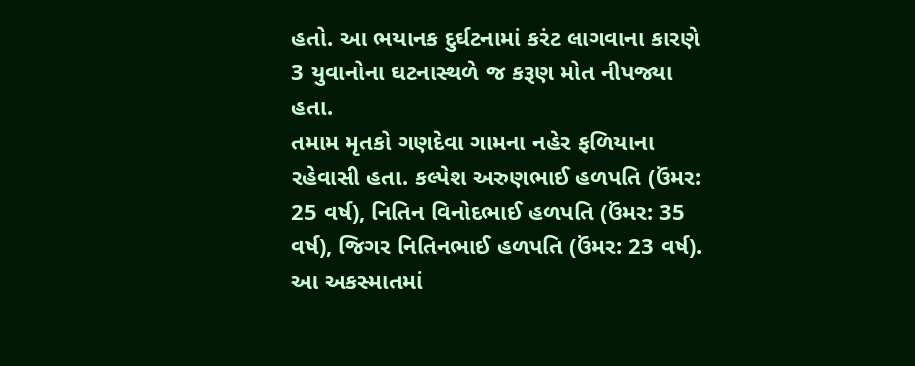હતો. આ ભયાનક દુર્ઘટનામાં કરંટ લાગવાના કારણે 3 યુવાનોના ઘટનાસ્થળે જ કરૂણ મોત નીપજ્યા હતા.
તમામ મૃતકો ગણદેવા ગામના નહેર ફળિયાના રહેવાસી હતા. કલ્પેશ અરુણભાઈ હળપતિ (ઉંમર: 25 વર્ષ), નિતિન વિનોદભાઈ હળપતિ (ઉંમર: 35 વર્ષ), જિગર નિતિનભાઈ હળપતિ (ઉંમર: 23 વર્ષ). આ અકસ્માતમાં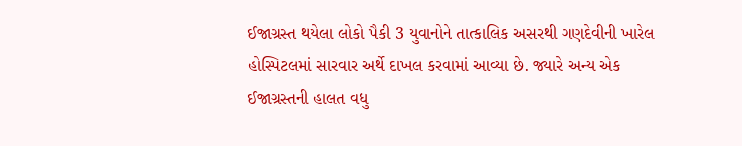ઈજાગ્રસ્ત થયેલા લોકો પૈકી 3 યુવાનોને તાત્કાલિક અસરથી ગણદેવીની ખારેલ હોસ્પિટલમાં સારવાર અર્થે દાખલ કરવામાં આવ્યા છે. જ્યારે અન્ય એક ઈજાગ્રસ્તની હાલત વધુ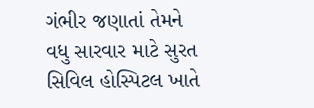ગંભીર જણાતાં તેમને વધુ સારવાર માટે સુરત સિવિલ હોસ્પિટલ ખાતે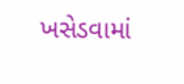ખસેડવામાં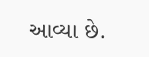આવ્યા છે.